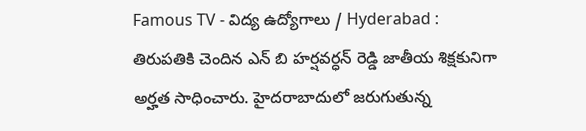Famous TV - విద్య ఉద్యోగాలు / Hyderabad : తిరుపతికి చెందిన ఎన్ బి హర్షవర్ధన్ రెడ్డి జాతీయ శిక్షకునిగా అర్హత సాధించారు. హైదరాబాదులో జరుగుతున్న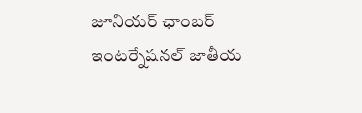జూనియర్ ఛాంబర్ ఇంటర్నేషనల్ జాతీయ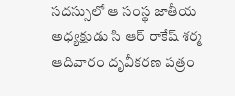సదస్సులో ఆ సంస్థ జాతీయ అధ్యక్షుడు సి ఆర్ రాకేష్ శర్మ ఆదివారం దృవీకరణ పత్రం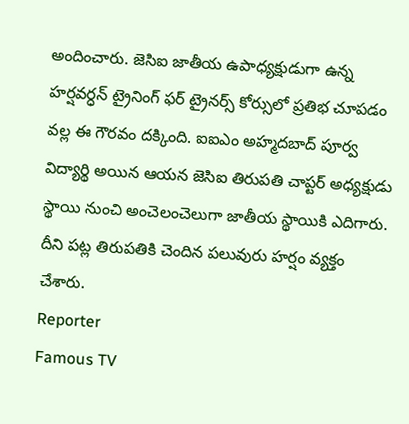అందించారు. జెసిఐ జాతీయ ఉపాధ్యక్షుడుగా ఉన్న హర్షవర్ధన్ ట్రైనింగ్ ఫర్ ట్రైనర్స్ కోర్సులో ప్రతిభ చూపడం వల్ల ఈ గౌరవం దక్కింది. ఐఐఎం అహ్మదబాద్ పూర్వ విద్యార్థి అయిన ఆయన జెసిఐ తిరుపతి చాప్టర్ అధ్యక్షుడు స్థాయి నుంచి అంచెలంచెలుగా జాతీయ స్థాయికి ఎదిగారు. దీని పట్ల తిరుపతికి చెందిన పలువురు హర్షం వ్యక్తం చేశారు.
Reporter
Famous TV